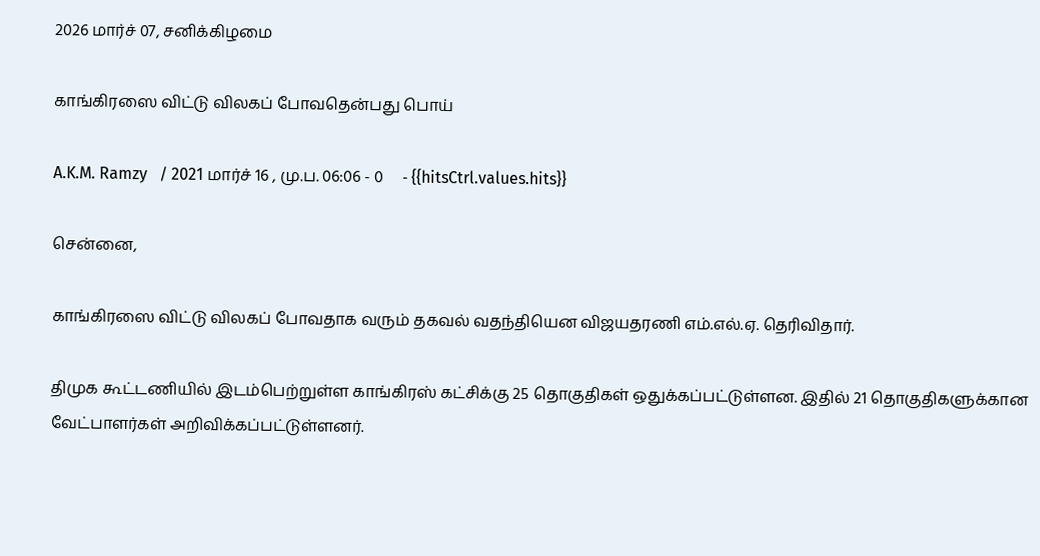2026 மார்ச் 07, சனிக்கிழமை

காங்கிரஸை விட்டு விலகப் போவதென்பது பொய்

A.K.M. Ramzy   / 2021 மார்ச் 16 , மு.ப. 06:06 - 0     - {{hitsCtrl.values.hits}}

சென்னை,

காங்கிரஸை விட்டு விலகப் போவதாக வரும் தகவல் வதந்தியென விஜயதரணி எம்.எல்.ஏ. தெரிவிதார்.

திமுக கூட்டணியில் இடம்பெற்றுள்ள காங்கிரஸ் கட்சிக்கு 25 தொகுதிகள் ஒதுக்கப்பட்டுள்ளன. இதில் 21 தொகுதிகளுக்கான வேட்பாளர்கள் அறிவிக்கப்பட்டுள்ளனர்.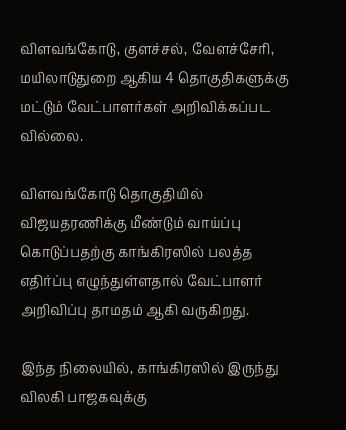விளவங்கோடு, குளச்சல், வேளச்சேரி, மயிலாடுதுறை ஆகிய 4 தொகுதிகளுக்கு மட்டும் வேட்பாளர்கள் அறிவிக்கப்பட வில்லை.

விளவங்கோடு தொகுதியில் விஜயதரணிக்கு மீண்டும் வாய்ப்பு கொடுப்பதற்கு காங்கிரஸில் பலத்த எதிர்ப்பு எழுந்துள்ளதால் வேட்பாளர்  அறிவிப்பு தாமதம் ஆகி வருகிறது.

இந்த நிலையில், காங்கிரஸில் இருந்து விலகி பாஜகவுக்கு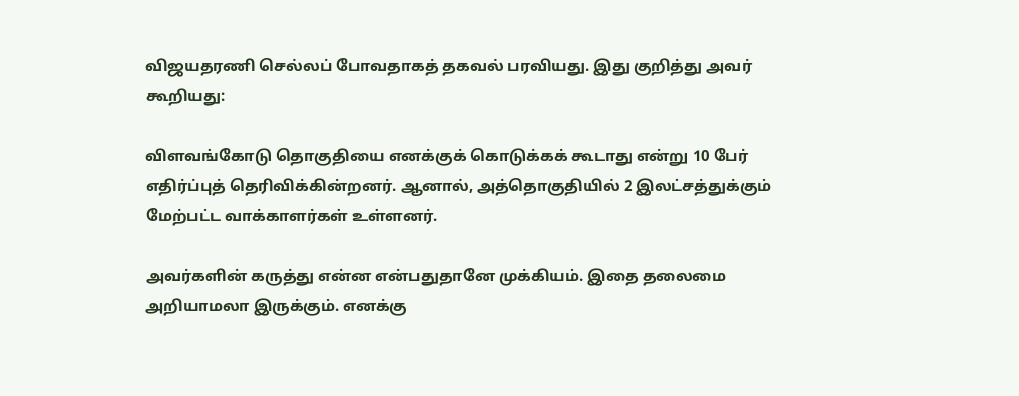விஜயதரணி செல்லப் போவதாகத் தகவல் பரவியது. இது குறித்து அவர் கூறியது:

விளவங்கோடு தொகுதியை எனக்குக் கொடுக்கக் கூடாது என்று 10 பேர் எதிர்ப்புத் தெரிவிக்கின்றனர். ஆனால், அத்தொகுதியில் 2 இலட்சத்துக்கும் மேற்பட்ட வாக்காளர்கள் உள்ளனர்.

அவர்களின் கருத்து என்ன என்பதுதானே முக்கியம். இதை தலைமை அறியாமலா இருக்கும். எனக்கு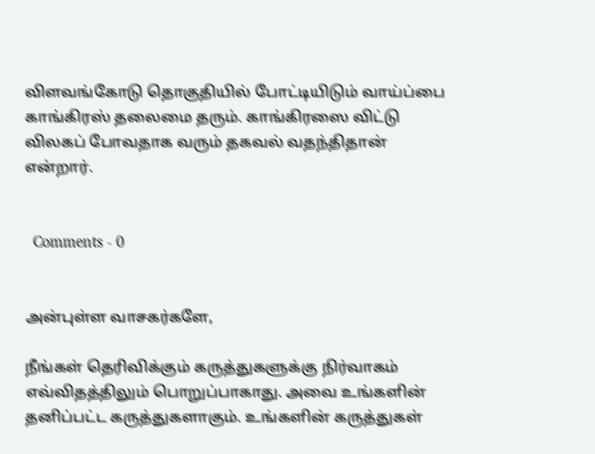விளவங்கோடு தொகுதியில் போட்டியிடும் வாய்ப்பை காங்கிரஸ் தலைமை தரும். காங்கிரஸை விட்டு விலகப் போவதாக வரும் தகவல் வதந்திதான் என்றார்.


  Comments - 0


அன்புள்ள வாசகர்களே,

நீங்கள் தெரிவிக்கும் கருத்துகளுக்கு நிர்வாகம் எவ்விதத்திலும் பொறுப்பாகாது. அவை உங்களின் தனிப்பட்ட கருத்துகளாகும். உங்களின் கருத்துகள்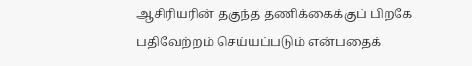ஆசிரியரின் தகுந்த தணிக்கைக்குப் பிறகே பதிவேற்றம் செய்யப்படும் என்பதைக்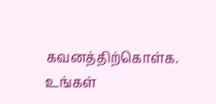கவனத்திற்கொள்க. உங்கள்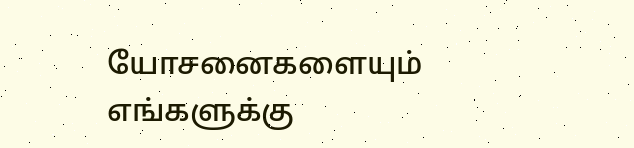யோசனைகளையும் எங்களுக்கு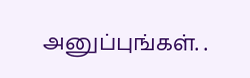அனுப்புங்கள். .